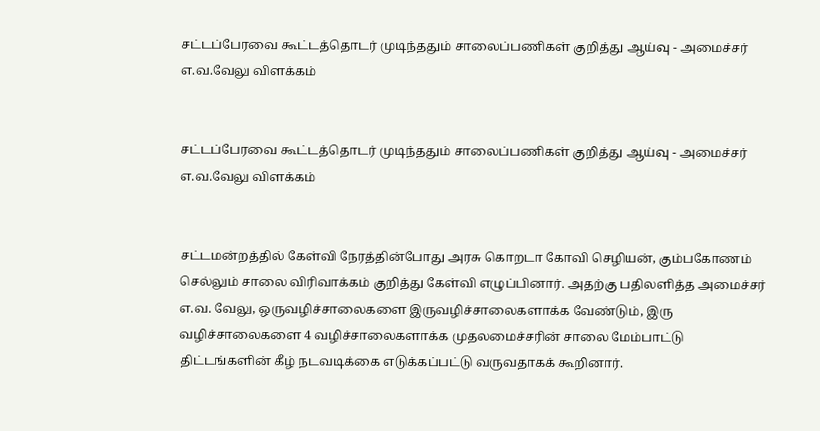சட்டப்பேரவை கூட்டத்தொடர் முடிந்ததும் சாலைப்பணிகள் குறித்து ஆய்வு - அமைச்சர் எ.வ.வேலு விளக்கம்


சட்டப்பேரவை கூட்டத்தொடர் முடிந்ததும் சாலைப்பணிகள் குறித்து ஆய்வு - அமைச்சர் எ.வ.வேலு விளக்கம்


சட்டமன்றத்தில் கேள்வி நேரத்தின்போது அரசு கொறடா கோவி செழியன், கும்பகோணம் செல்லும் சாலை விரிவாக்கம் குறித்து கேள்வி எழுப்பினார். அதற்கு பதிலளித்த அமைச்சர் எ.வ. வேலு, ஒருவழிச்சாலைகளை இருவழிச்சாலைகளாக்க வேண்டும், இரு வழிச்சாலைகளை 4 வழிச்சாலைகளாக்க முதலமைச்சரின் சாலை மேம்பாட்டு திட்டங்களின் கீழ் நடவடிக்கை எடுக்கப்பட்டு வருவதாகக் கூறினார்.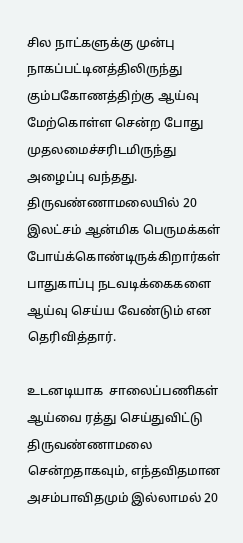சில நாட்களுக்கு முன்பு நாகப்பட்டினத்திலிருந்து கும்பகோணத்திற்கு ஆய்வு மேற்கொள்ள சென்ற போது முதலமைச்சரிடமிருந்து அழைப்பு வந்தது. திருவண்ணாமலையில் 20 இலட்சம் ஆன்மிக பெருமக்கள் போய்க்கொண்டிருக்கிறார்கள் பாதுகாப்பு நடவடிக்கைகளை ஆய்வு செய்ய வேண்டும் என தெரிவித்தார்.

உடனடியாக  சாலைப்பணிகள் ஆய்வை ரத்து செய்துவிட்டு திருவண்ணாமலை சென்றதாகவும், எந்தவிதமான அசம்பாவிதமும் இல்லாமல் 20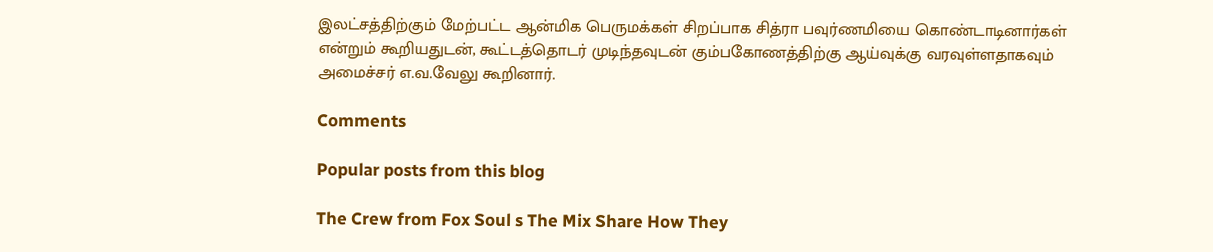இலட்சத்திற்கும் மேற்பட்ட ஆன்மிக பெருமக்கள் சிறப்பாக சித்ரா பவுர்ணமியை கொண்டாடினார்கள் என்றும் கூறியதுடன், கூட்டத்தொடர் முடிந்தவுடன் கும்பகோணத்திற்கு ஆய்வுக்கு வரவுள்ளதாகவும் அமைச்சர் எ.வ.வேலு கூறினார்.

Comments

Popular posts from this blog

The Crew from Fox Soul s The Mix Share How They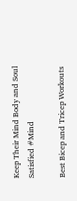Keep Their Mind Body and Soul Satisfied #Mind

Best Bicep and Tricep Workouts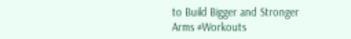to Build Bigger and Stronger Arms #Workouts